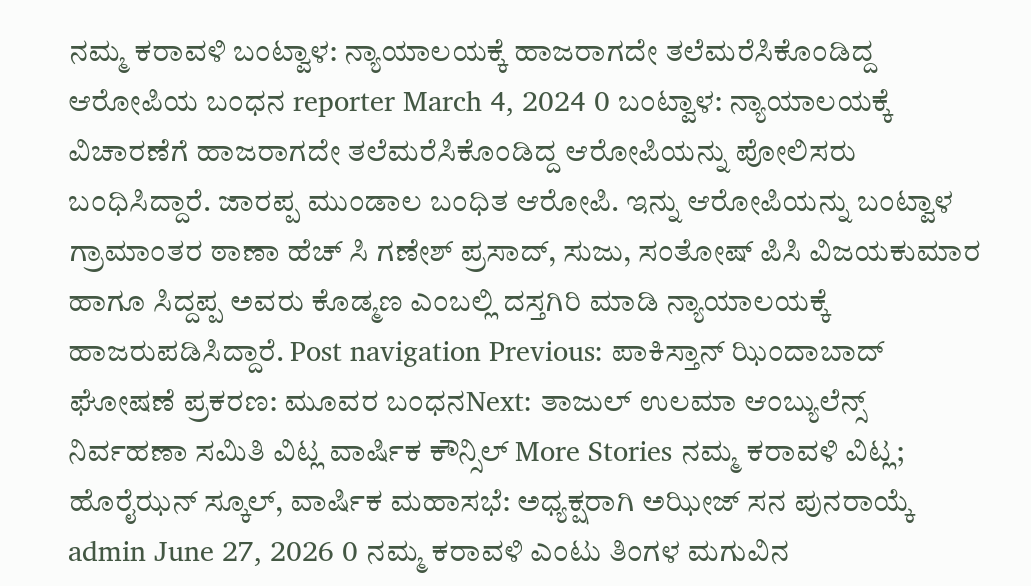ನಮ್ಮ ಕರಾವಳಿ ಬಂಟ್ವಾಳ: ನ್ಯಾಯಾಲಯಕ್ಕೆ ಹಾಜರಾಗದೇ ತಲೆಮರೆಸಿಕೊಂಡಿದ್ದ ಆರೋಪಿಯ ಬಂಧನ reporter March 4, 2024 0 ಬಂಟ್ವಾಳ: ನ್ಯಾಯಾಲಯಕ್ಕೆ ವಿಚಾರಣೆಗೆ ಹಾಜರಾಗದೇ ತಲೆಮರೆಸಿಕೊಂಡಿದ್ದ ಆರೋಪಿಯನ್ನು ಪೋಲಿಸರು ಬಂಧಿಸಿದ್ದಾರೆ. ಜಾರಪ್ಪ ಮುಂಡಾಲ ಬಂಧಿತ ಆರೋಪಿ. ಇನ್ನು ಆರೋಪಿಯನ್ನು ಬಂಟ್ವಾಳ ಗ್ರಾಮಾಂತರ ಠಾಣಾ ಹೆಚ್ ಸಿ ಗಣೇಶ್ ಪ್ರಸಾದ್, ಸುಜು, ಸಂತೋಷ್ ಪಿಸಿ ವಿಜಯಕುಮಾರ ಹಾಗೂ ಸಿದ್ದಪ್ಪ ಅವರು ಕೊಡ್ಮಣ ಎಂಬಲ್ಲಿ ದಸ್ತಗಿರಿ ಮಾಡಿ ನ್ಯಾಯಾಲಯಕ್ಕೆ ಹಾಜರುಪಡಿಸಿದ್ದಾರೆ. Post navigation Previous: ಪಾಕಿಸ್ತಾನ್ ಝಿಂದಾಬಾದ್ ಘೋಷಣೆ ಪ್ರಕರಣ: ಮೂವರ ಬಂಧನNext: ತಾಜುಲ್ ಉಲಮಾ ಆಂಬ್ಯುಲೆನ್ಸ್ ನಿರ್ವಹಣಾ ಸಮಿತಿ ವಿಟ್ಲ ವಾರ್ಷಿಕ ಕೌನ್ಸಿಲ್ More Stories ನಮ್ಮ ಕರಾವಳಿ ವಿಟ್ಲ; ಹೊರೈಝನ್ ಸ್ಕೂಲ್, ವಾರ್ಷಿಕ ಮಹಾಸಭೆ: ಅಧ್ಯಕ್ಷರಾಗಿ ಅಝೀಜ್ ಸನ ಪುನರಾಯ್ಕೆ admin June 27, 2026 0 ನಮ್ಮ ಕರಾವಳಿ ಎಂಟು ತಿಂಗಳ ಮಗುವಿನ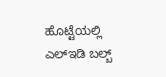ಹೊಟ್ಟೆಯಲ್ಲಿ ಎಲ್ಇಡಿ ಬಲ್ಬ್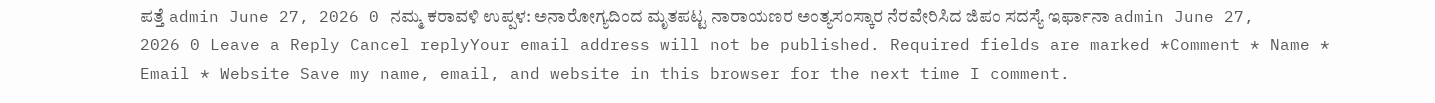ಪತ್ತೆ admin June 27, 2026 0 ನಮ್ಮ ಕರಾವಳಿ ಉಪ್ಪಳ: ಅನಾರೋಗ್ಯದಿಂದ ಮೃತಪಟ್ಟ ನಾರಾಯಣರ ಅಂತ್ಯಸಂಸ್ಕಾರ ನೆರವೇರಿಸಿದ ಜಿಪಂ ಸದಸ್ಯೆ ಇರ್ಫಾನಾ admin June 27, 2026 0 Leave a Reply Cancel replyYour email address will not be published. Required fields are marked *Comment * Name * Email * Website Save my name, email, and website in this browser for the next time I comment.